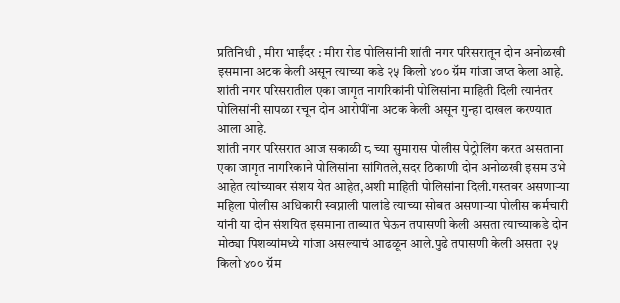प्रतिनिधी , मीरा भाईंदर : मीरा रोड पोलिसांनी शांती नगर परिसरातून दोन अनोळखी इसमाना अटक केली असून त्याच्या कडे २५ किलो ४०० ग्रॅम गांजा जप्त केला आहे. शांती नगर परिसरातील एका जागृत नागरिकांनी पोलिसांना माहिती दिली त्यानंतर पोलिसांनी सापळा रचून दोन आरोपींना अटक केली असून गुन्हा दाखल करण्यात आला आहे.
शांती नगर परिसरात आज सकाळी ८ च्या सुमारास पोलीस पेट्रोलिंग करत असताना एका जागृत नागरिकाने पोलिसांना सांगितले,सदर ठिकाणी दोन अनोळखी इसम उभे आहेत त्यांच्यावर संशय येत आहेत,अशी माहिती पोलिसांना दिली.गस्तवर असणाऱ्या महिला पोलीस अधिकारी स्वप्नाली पालांडे त्याच्या सोबत असणाऱ्या पोलीस कर्मचारी यांनी या दोन संशयित इसमाना ताब्यात घेऊन तपासणी केली असता त्याच्याकडे दोन मोठ्या पिशव्यांमध्ये गांजा असल्याचं आढळून आले.पुढे तपासणी केली असता २५ किलो ४०० ग्रॅम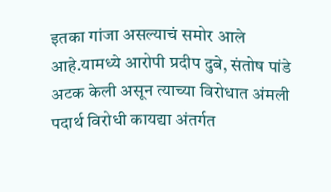इतका गांजा असल्याचं समोर आले आहे.यामध्ये आरोपी प्रदीप दुबे, संतोष पांडे अटक केली असून त्याच्या विरोधात अंमली पदार्थ विरोधी कायद्या अंतर्गत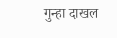गुन्हा दाखल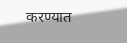करण्यात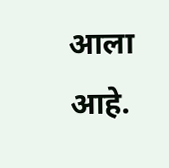आला आहे.